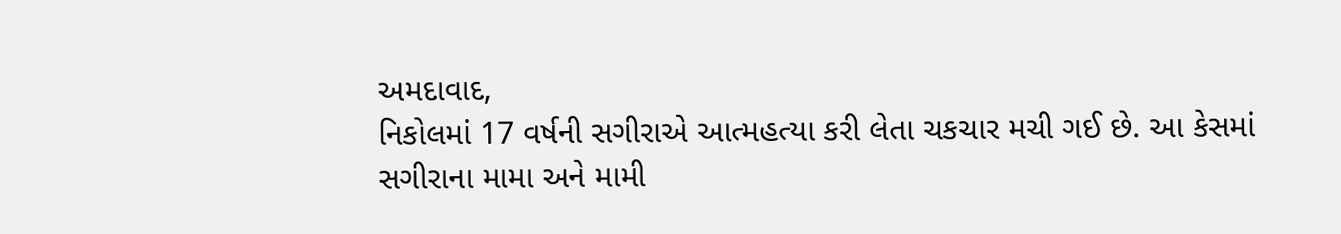અમદાવાદ,
નિકોલમાં 17 વર્ષની સગીરાએ આત્મહત્યા કરી લેતા ચકચાર મચી ગઈ છે. આ કેસમાં સગીરાના મામા અને મામી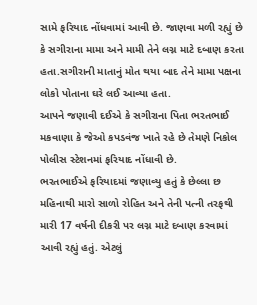સામે ફરિયાદ નોંધવામાં આવી છે. જાણવા મળી રહ્યું છે કે સગીરાના મામા અને મામી તેને લગ્ન માટે દબાણ કરતા હતા.સગીરાની માતાનું મોત થયા બાદ તેને મામા પક્ષના લોકો પોતાના ઘરે લઈ આવ્યા હતા.
આપને જણાવી દઈએ કે સગીરાના પિતા ભરતભાઈ મકવાણા કે જેઓ કપડવંજ ખાતે રહે છે તેમણે નિકોલ પોલીસ સ્ટેશનમાં ફરિયાદ નોંધાવી છે.
ભરતભાઈએ ફરિયાદમાં જણાવ્યુ હતું કે છેલ્લા છ મહિનાથી મારો સાળો રોહિત અને તેની પત્ની તરફથી મારી 17 વર્ષની દીકરી પર લગ્ન માટે દબાણ કરવામાં આવી રહ્યું હતું. એટલું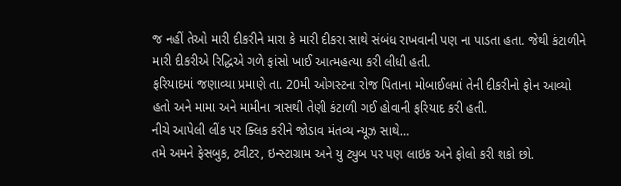જ નહીં તેઓ મારી દીકરીને મારા કે મારી દીકરા સાથે સંબંધ રાખવાની પણ ના પાડતા હતા. જેથી કંટાળીને મારી દીકરીએ રિદ્ધિએ ગળે ફાંસો ખાઈ આત્મહત્યા કરી લીધી હતી.
ફરિયાદમાં જણાવ્યા પ્રમાણે તા. 20મી ઓગસ્ટના રોજ પિતાના મોબાઈલમાં તેની દીકરીનો ફોન આવ્યો હતો અને મામા અને મામીના ત્રાસથી તેણી કંટાળી ગઈ હોવાની ફરિયાદ કરી હતી.
નીચે આપેલી લીંક પર ક્લિક કરીને જોડાવ મંતવ્ય ન્યૂઝ સાથે…
તમે અમને ફેસબુક, ટ્વીટર, ઇન્સ્ટાગ્રામ અને યુ ટ્યુબ પર પણ લાઇક અને ફોલો કરી શકો છો.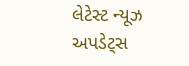લેટેસ્ટ ન્યૂઝ અપડેટ્સ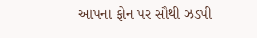આપના ફોન પર સૌથી ઝડપી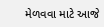મેળવવા માટે આજે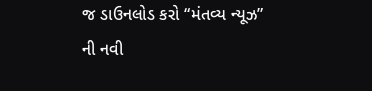જ ડાઉનલોડ કરો “મંતવ્ય ન્યૂઝ” ની નવી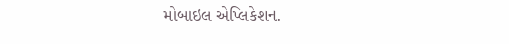મોબાઇલ એપ્લિકેશન.